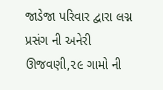જાડેજા પરિવાર દ્વારા લગ્ન પ્રસંગ ની અનેરી ઊજવણી,૨૯ ગામો ની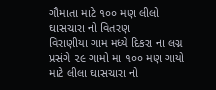ગૌમાતા માટે ૧૦૦ મણ લીલો ઘાસચારા નો વિતરણ
વિરાણીયા ગામ મધ્યે દિકરા ના લગ્ન પ્રસંગે ૨૯ ગામો મા ૧૦૦ મણ ગાયો માટે લીલા ઘાસચારા નો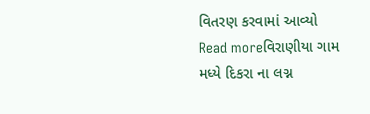વિતરણ કરવામાં આવ્યો
Read moreવિરાણીયા ગામ મધ્યે દિકરા ના લગ્ન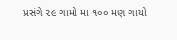પ્રસંગે ૨૯ ગામો મા ૧૦૦ મણ ગાયો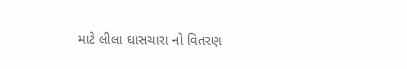માટે લીલા ઘાસચારા નો વિતરણ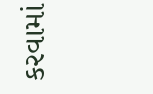કરવામાં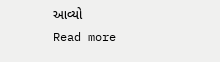આવ્યો
Read more